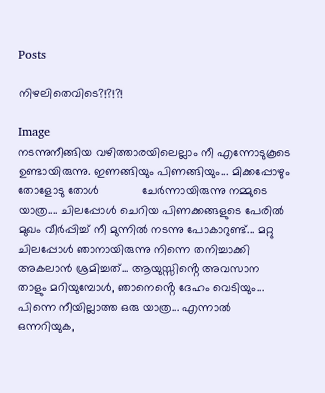Posts

നിഴലിതെവിടെ?!?!?!

Image
നടന്നുനീങ്ങിയ വഴിത്താരയിലെല്ലാം നീ എന്നോടുകൂടെ ഉണ്ടായിരുന്നു. ഇണങ്ങിയും പിണങ്ങിയും... മിക്കപ്പോഴും തോളോടു തോൾ             ചേർന്നായിരുന്നു നമ്മുടെ യാത്ര.... ചിലപ്പോൾ ചെറിയ പിണക്കങ്ങളുടെ പേരിൽ മുഖം വീർപ്പിച്ച് നീ മുന്നിൽ നടന്നു പോകാറുണ്ട്... മറ്റു ചിലപ്പോൾ ഞാനായിരുന്നു നിന്നെ തനിച്ചാക്കി അകലാൻ ശ്രമിച്ചത്... ആയുസ്സിൻ്റെ അവസാന താളും മറിയുമ്പോൾ, ഞാനെൻ്റെ ദേഹം വെടിയും... പിന്നെ നീയില്ലാത്ത ഒരു യാത്ര... എന്നാല്‍ ഒന്നറിയുക,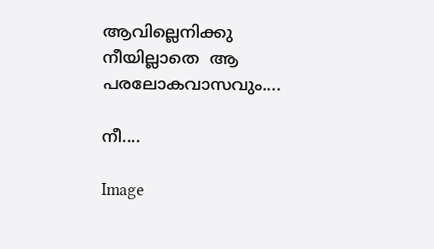ആവില്ലെനിക്കു നീയില്ലാതെ  ആ പരലോകവാസവും....

നീ....

Image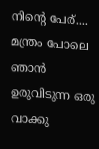നിൻ്റെ പേര്.... മന്ത്രം പോലെ ഞാൻ ഉരുവിടുന്ന ഒരു വാക്കു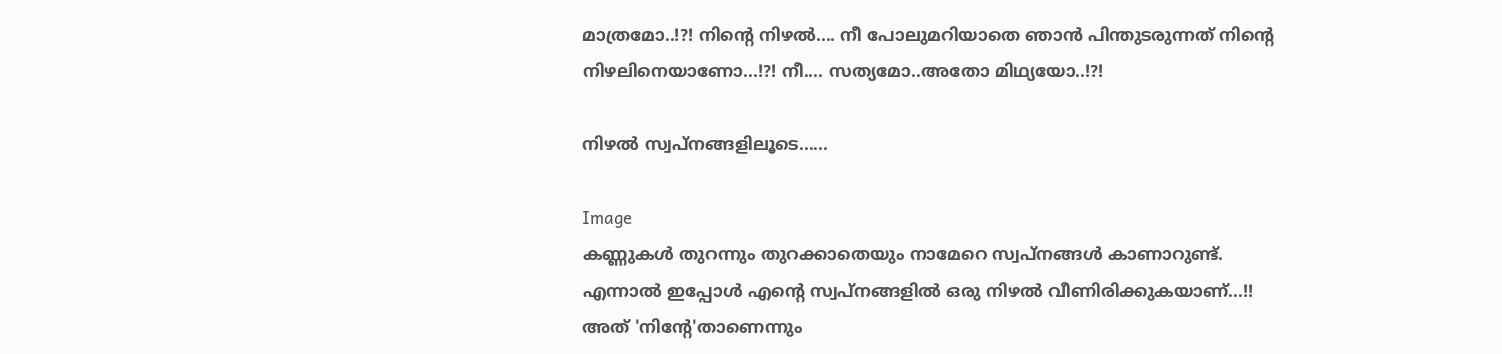മാത്രമോ..!?! നിൻ്റെ നിഴൽ.... നീ പോലുമറിയാതെ ഞാൻ പിന്തുടരുന്നത് നിൻ്റെ നിഴലിനെയാണോ...!?! നീ.... സത്യമോ..അതോ മിഥ്യയോ..!?!

നിഴല്‍ സ്വപ്‌നങ്ങളിലൂടെ......

Image
കണ്ണുകള്‍ തുറന്നും തുറക്കാതെയും നാമേറെ സ്വപ്‌നങ്ങള്‍ കാണാറുണ്ട്. എന്നാല്‍ ഇപ്പോള്‍ എന്റെ സ്വപ്‌നങ്ങളില്‍ ഒരു നിഴല്‍ വീണിരിക്കുകയാണ്...!! അത് 'നിന്റേ'താണെന്നും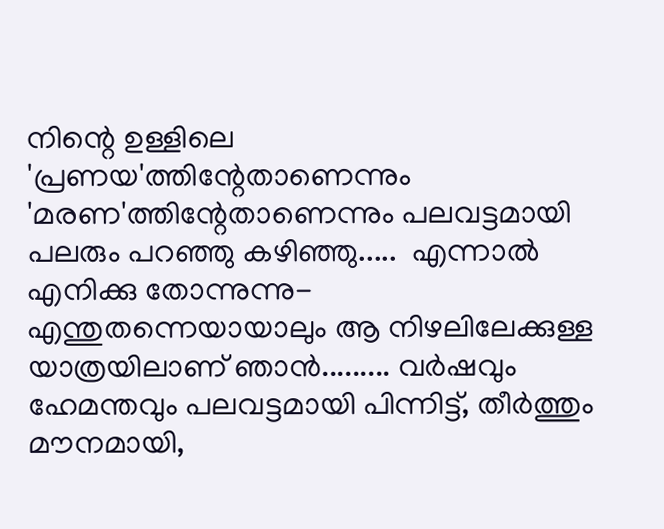നിന്റെ ഉള്ളിലെ 'പ്രണയ'ത്തിന്റേതാണെന്നും 'മരണ'ത്തിന്റേതാണെന്നും പലവട്ടമായി പലരും പറഞ്ഞു കഴിഞ്ഞു.....  എന്നാല്‍ എനിക്കു തോന്നുന്നു- എന്തുതന്നെയായാലും ആ നിഴലിലേക്കുള്ള യാത്രയിലാണ് ഞാന്‍......... വര്‍ഷവും ഹേമന്തവും പലവട്ടമായി പിന്നിട്ട്, തീര്‍ത്തും മൗനമായി,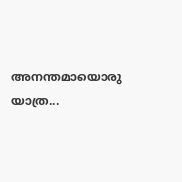അനന്തമായൊരു യാത്ര...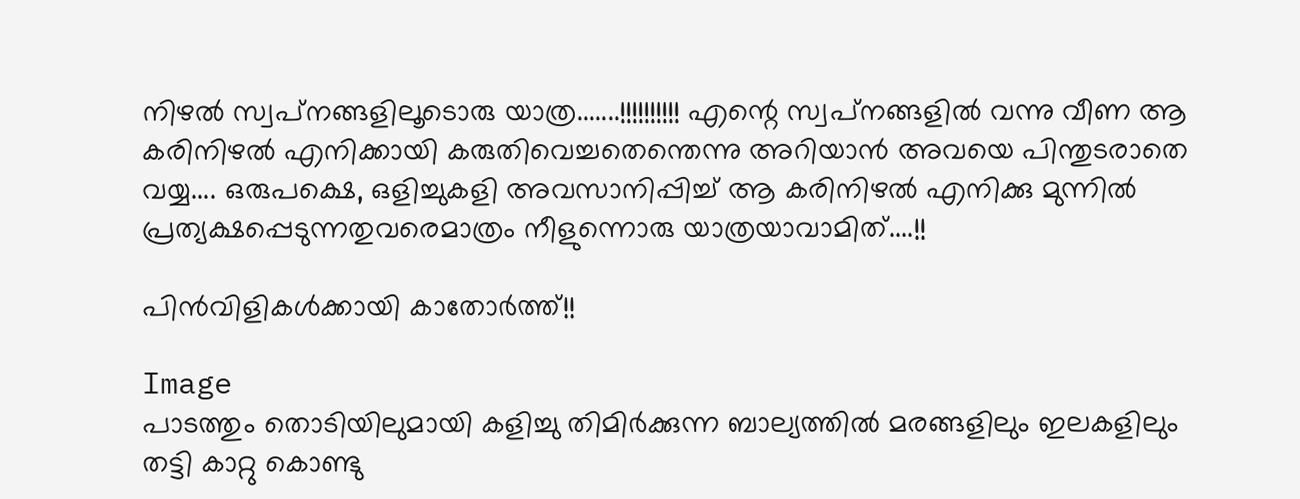നിഴല്‍ സ്വപ്‌നങ്ങളിലൂടൊരു യാത്ര.......!!!!!!!!!! എന്റെ സ്വപ്‌നങ്ങളില്‍ വന്നു വീണ ആ കരിനിഴല്‍ എനിക്കായി കരുതിവെച്ചതെന്തെന്നു അറിയാന്‍ അവയെ പിന്തുടരാതെ വയ്യ.... ഒരുപക്ഷെ, ഒളിച്ചുകളി അവസാനിപ്പിച്ച് ആ കരിനിഴല്‍ എനിക്കു മുന്നില്‍ പ്രത്യക്ഷപ്പെടുന്നതുവരെമാത്രം നീളുന്നൊരു യാത്രയാവാമിത്....!!

പിന്‍വിളികള്‍ക്കായി കാതോര്‍ത്ത്!!

Image
പാടത്തും തൊടിയിലുമായി കളിച്ചു തിമിര്‍ക്കുന്ന ബാല്യത്തില്‍ മരങ്ങളിലും ഇലകളിലും തട്ടി കാറ്റു കൊണ്ടു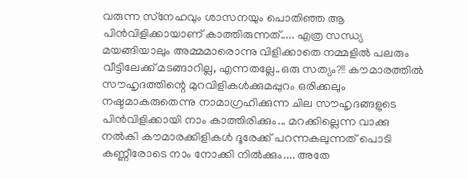വരുന്ന സ്‌നേഹവും ശാസനയും പൊതിഞ്ഞ ആ പിന്‍വിളിക്കായാണ് കാത്തിരുന്നത്..... എത്ര സന്ധ്യ മയങ്ങിയാലും അമ്മമാരൊന്നു വിളിക്കാതെ നമ്മളില്‍ പലരും വീട്ടിലേക്ക് മടങ്ങാറില്ല, എന്നതല്ലേ..ഒരു സത്യം?!! കൗമാരത്തില്‍ സൗഹൃദത്തിന്റെ മുറവിളികള്‍ക്കുമപ്പുറം ഒരിക്കലും നഷ്ടമാകരുതെന്നു നാമാഗ്രഹിക്കുന്ന ചില സൗഹൃദങ്ങളുടെ പിന്‍വിളിക്കായി നാം കാത്തിരിക്കും... മറക്കില്ലെന്ന വാക്കു നല്‍കി കൗമാരക്കിളികള്‍ ദൂരേക്ക് പറന്നകലുന്നത് പൊടി കണ്ണീരോടെ നാം നോക്കി നില്‍ക്കും.... അതേ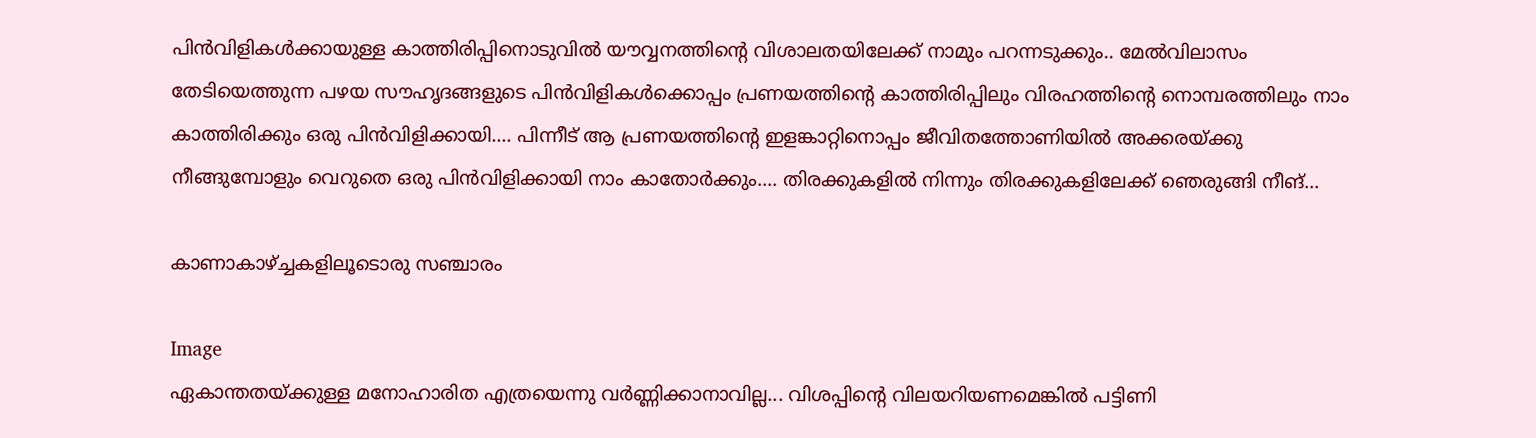പിന്‍വിളികള്‍ക്കായുള്ള കാത്തിരിപ്പിനൊടുവില്‍ യൗവ്വനത്തിന്റെ വിശാലതയിലേക്ക് നാമും പറന്നടുക്കും.. മേല്‍വിലാസം തേടിയെത്തുന്ന പഴയ സൗഹൃദങ്ങളുടെ പിന്‍വിളികള്‍ക്കൊപ്പം പ്രണയത്തിന്റെ കാത്തിരിപ്പിലും വിരഹത്തിന്റെ നൊമ്പരത്തിലും നാം കാത്തിരിക്കും ഒരു പിന്‍വിളിക്കായി.... പിന്നീട് ആ പ്രണയത്തിന്റെ ഇളങ്കാറ്റിനൊപ്പം ജീവിതത്തോണിയില്‍ അക്കരയ്ക്കു നീങ്ങുമ്പോളും വെറുതെ ഒരു പിന്‍വിളിക്കായി നാം കാതോര്‍ക്കും.... തിരക്കുകളില്‍ നിന്നും തിരക്കുകളിലേക്ക് ഞെരുങ്ങി നീങ്...

കാണാകാഴ്ച്ചകളിലൂടൊരു സഞ്ചാരം

Image
ഏകാന്തതയ്ക്കുള്ള മനോഹാരിത എത്രയെന്നു വര്‍ണ്ണിക്കാനാവില്ല... വിശപ്പിന്റെ വിലയറിയണമെങ്കില്‍ പട്ടിണി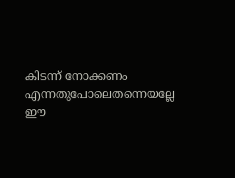കിടന്ന് നോക്കണം എന്നതുപോലെതന്നെയല്ലേ ഈ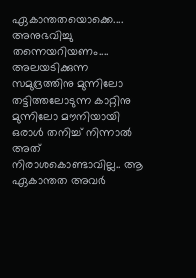ഏകാന്തതയൊക്കെ....  അനുഭവിച്ചു തന്നെയറിയണം.... അലയടിക്കുന്ന സമുദ്രത്തിനു മുന്നിലോ തട്ടിത്തലോടുന്ന കാറ്റിനു മുന്നിലോ മൗനിയായി ഒരാള്‍ തനിച്ച് നിന്നാല്‍ അത് നിരാശകൊണ്ടാവില്ല.. ആ ഏകാന്തത അവര്‍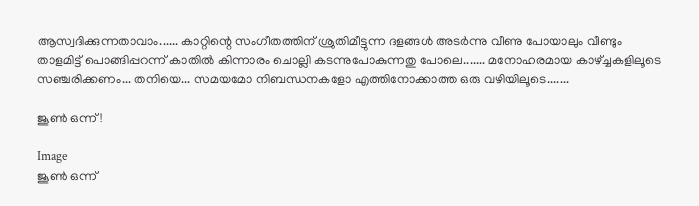ആസ്വദിക്കുന്നതാവാം...... കാറ്റിന്റെ സംഗീതത്തിന് ശ്രുതിമീട്ടുന്ന ദളങ്ങള്‍ അടര്‍ന്നു വീണു പോയാലും വീണ്ടും താളമിട്ട് പൊങ്ങിപ്പറന്ന് കാതില്‍ കിന്നാരം ചൊല്ലി കടന്നുപോകുന്നതു പോലെ....... മനോഹരമായ കാഴ്ച്ചകളിലൂടെ സഞ്ചരിക്കണം... തനിയെ... സമയമോ നിബന്ധനകളോ എത്തിനോക്കാത്ത ഒരു വഴിയിലൂടെ.......

ജൂണ്‍ ഒന്ന്!

Image
ജൂണ്‍ ഒന്ന്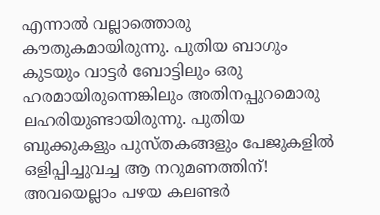എന്നാല്‍ വല്ലാത്തൊരു കൗതുകമായിരുന്നു. പുതിയ ബാഗും കുടയും വാട്ടര്‍ ബോട്ടിലും ഒരു ഹരമായിരുന്നെങ്കിലും അതിനപ്പുറമൊരു ലഹരിയുണ്ടായിരുന്നു. പുതിയ ബുക്കുകളും പുസ്തകങ്ങളും പേജുകളില്‍ ഒളിപ്പിച്ചുവച്ച ആ നറുമണത്തിന്! അവയെല്ലാം പഴയ കലണ്ടര്‍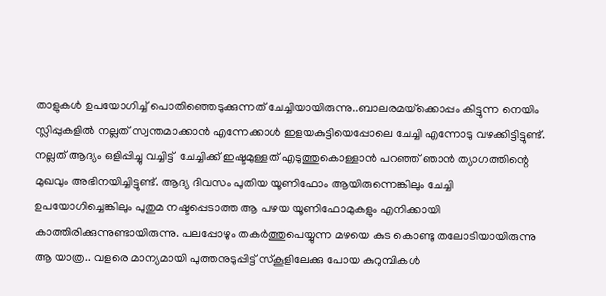താളുകള്‍ ഉപയോഗിച്ച് പൊതിഞ്ഞെടുക്കുന്നത് ചേച്ചിയായിരുന്നു..ബാലരമയ്‌ക്കൊപ്പം കിട്ടുന്ന നെയിം സ്ലിപ്പുകളില്‍ നല്ലത് സ്വന്തമാക്കാന്‍ എന്നേക്കാള്‍ ഇളയകുട്ടിയെപ്പോലെ ചേച്ചി എന്നോടു വഴക്കിട്ടിട്ടുണ്ട്. നല്ലത് ആദ്യം ഒളിപ്പിച്ചു വച്ചിട്ട്  ചേച്ചിക്ക് ഇഷ്ടമുള്ളത് എടുത്തുകൊള്ളാന്‍ പറഞ്ഞ് ഞാന്‍ ത്യാഗത്തിന്റെ മുഖവും അഭിനയിച്ചിട്ടുണ്ട്. ആദ്യ ദിവസം പുതിയ യൂണിഫോം ആയിരുന്നെങ്കിലും ചേച്ചി ഉപയോഗിച്ചെങ്കിലും പുതുമ നഷ്ടപ്പെടാത്ത ആ പഴയ യൂണിഫോമുകളും എനിക്കായി കാത്തിരിക്കുന്നുണ്ടായിരുന്നു. പലപ്പോഴും തകര്‍ത്തുപെയ്യുന്ന മഴയെ കുട കൊണ്ടു തലോടിയായിരുന്നു ആ യാത്ര.. വളരെ മാന്യമായി പുത്തനുടുപ്പിട്ട് സ്‌കൂളിലേക്കു പോയ കുറുമ്പികള്‍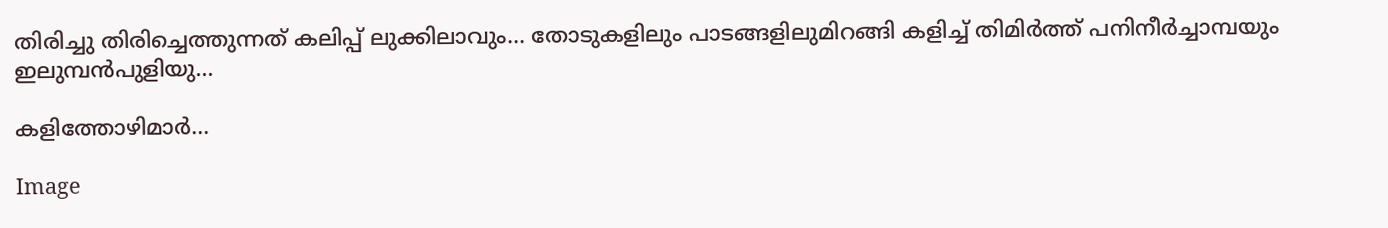തിരിച്ചു തിരിച്ചെത്തുന്നത് കലിപ്പ് ലുക്കിലാവും... തോടുകളിലും പാടങ്ങളിലുമിറങ്ങി കളിച്ച് തിമിര്‍ത്ത് പനിനീര്‍ച്ചാമ്പയും ഇലുമ്പന്‍പുളിയു...

കളിത്തോഴിമാര്‍...

Image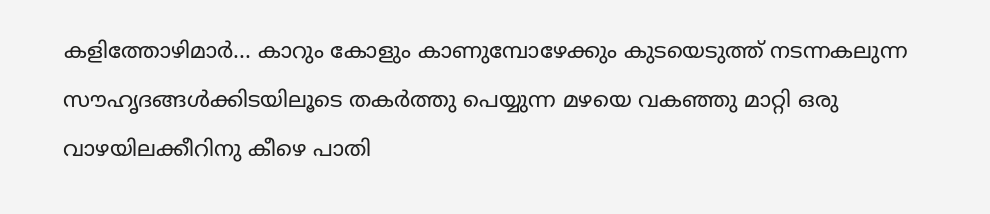കളിത്തോഴിമാര്‍... കാറും കോളും കാണുമ്പോഴേക്കും കുടയെടുത്ത് നടന്നകലുന്ന സൗഹൃദങ്ങള്‍ക്കിടയിലൂടെ തകര്‍ത്തു പെയ്യുന്ന മഴയെ വകഞ്ഞു മാറ്റി ഒരു വാഴയിലക്കീറിനു കീഴെ പാതി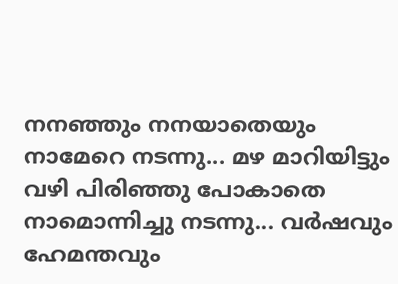നനഞ്ഞും നനയാതെയും നാമേറെ നടന്നു... മഴ മാറിയിട്ടും വഴി പിരിഞ്ഞു പോകാതെ നാമൊന്നിച്ചു നടന്നു... വര്‍ഷവും ഹേമന്തവും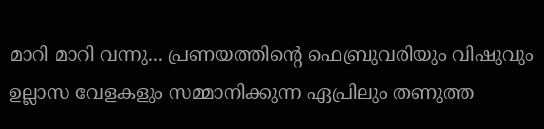മാറി മാറി വന്നു... പ്രണയത്തിന്റെ ഫെബ്രുവരിയും വിഷുവും ഉല്ലാസ വേളകളും സമ്മാനിക്കുന്ന ഏപ്രിലും തണുത്ത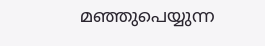മഞ്ഞുപെയ്യുന്ന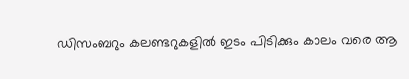ഡിസംബറും കലണ്ടറുകളില്‍ ഇടം പിടിക്കും കാലം വരെ ആ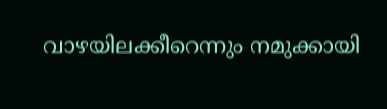വാഴയിലക്കീറെന്നും നമുക്കായി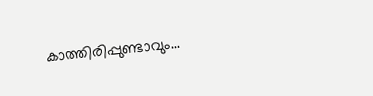കാത്തിരിപ്പുണ്ടാവും...